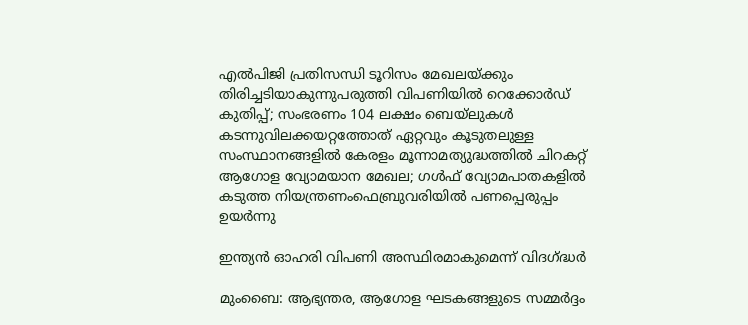എല്‍പിജി പ്രതിസന്ധി ടൂറിസം മേഖലയ്ക്കും തിരിച്ചടിയാകുന്നുപരുത്തി വിപണിയില്‍ റെക്കോര്‍ഡ് കുതിപ്പ്; സംഭരണം 104 ലക്ഷം ബെയ്‌ലുകള്‍ കടന്നുവിലക്കയറ്റത്തോത് ഏറ്റവും കൂടുതലുള്ള സംസ്ഥാനങ്ങളിൽ കേരളം മൂന്നാമത്യുദ്ധത്തില്‍ ചിറകറ്റ് ആഗോള വ്യോമയാന മേഖല; ഗള്‍ഫ് വ്യോമപാതകളില്‍ കടുത്ത നിയന്ത്രണംഫെബ്രുവരിയിൽ പണപ്പെരുപ്പം ഉയർന്നു

ഇന്ത്യന്‍ ഓഹരി വിപണി അസ്ഥിരമാകുമെന്ന് വിദഗ്ദ്ധര്‍

മുംബൈ: ആഭ്യന്തര, ആഗോള ഘടകങ്ങളുടെ സമ്മര്‍ദ്ദം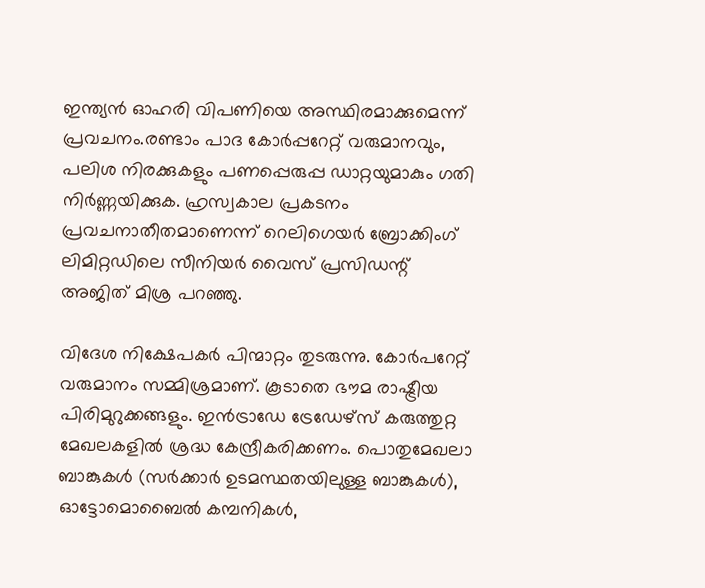ഇന്ത്യന്‍ ഓഹരി വിപണിയെ അസ്ഥിരമാക്കുമെന്ന് പ്രവചനം.രണ്ടാം പാദ കോര്‍പ്പറേറ്റ് വരുമാനവും, പലിശ നിരക്കുകളും പണപ്പെരുപ്പ ഡാറ്റയുമാകും ഗതി നിര്‍ണ്ണയിക്കുക. ഹ്രസ്വകാല പ്രകടനം പ്രവചനാതീതമാണെന്ന് റെലിഗെയര്‍ ബ്രോക്കിംഗ് ലിമിറ്റഡിലെ സീനിയര്‍ വൈസ് പ്രസിഡന്റ് അജിത് മിശ്ര പറഞ്ഞു.

വിദേശ നിക്ഷേപകര്‍ പിന്മാറ്റം തുടരുന്നു. കോര്‍പറേറ്റ് വരുമാനം സമ്മിശ്രമാണ്. കൂടാതെ ഭൗമ രാഷ്ട്രീയ പിരിമുറുക്കങ്ങളും. ഇന്‍ട്രാഡേ ട്രേഡേഴ്‌സ് കരുത്തുറ്റ മേഖലകളില്‍ ശ്രദ്ധ കേന്ദ്രീകരിക്കണം. പൊതുമേഖലാ ബാങ്കുകള്‍ (സര്‍ക്കാര്‍ ഉടമസ്ഥതയിലുള്ള ബാങ്കുകള്‍), ഓട്ടോമൊബൈല്‍ കമ്പനികള്‍,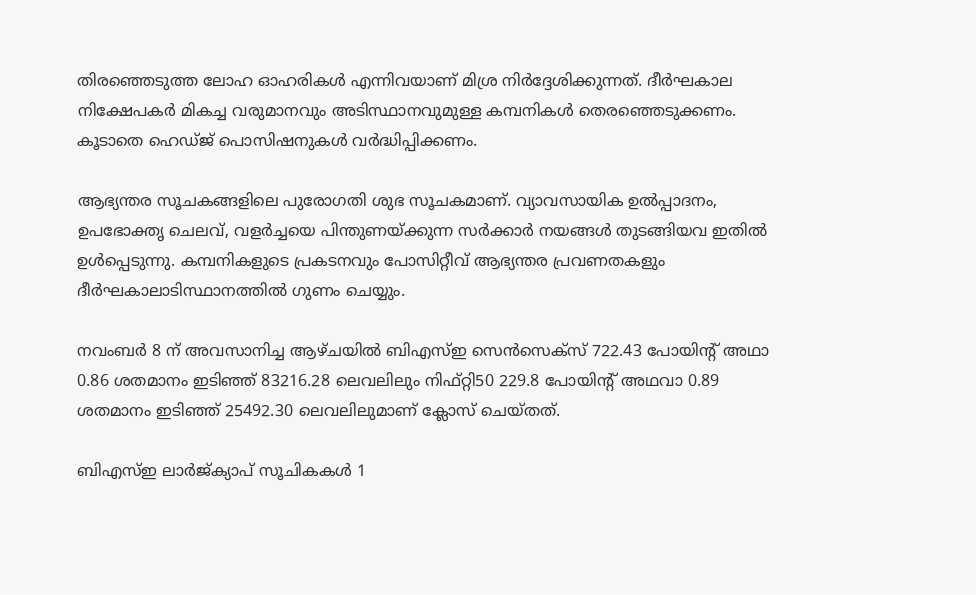തിരഞ്ഞെടുത്ത ലോഹ ഓഹരികള്‍ എന്നിവയാണ് മിശ്ര നിര്‍ദ്ദേശിക്കുന്നത്. ദീര്‍ഘകാല നിക്ഷേപകര്‍ മികച്ച വരുമാനവും അടിസ്ഥാനവുമുള്ള കമ്പനികള്‍ തെരഞ്ഞെടുക്കണം. കൂടാതെ ഹെഡ്ജ് പൊസിഷനുകള്‍ വര്‍ദ്ധിപ്പിക്കണം.

ആഭ്യന്തര സൂചകങ്ങളിലെ പുരോഗതി ശുഭ സൂചകമാണ്. വ്യാവസായിക ഉല്‍പ്പാദനം, ഉപഭോക്തൃ ചെലവ്, വളര്‍ച്ചയെ പിന്തുണയ്ക്കുന്ന സര്‍ക്കാര്‍ നയങ്ങള്‍ തുടങ്ങിയവ ഇതില്‍ ഉള്‍പ്പെടുന്നു. കമ്പനികളുടെ പ്രകടനവും പോസിറ്റീവ് ആഭ്യന്തര പ്രവണതകളും ദീര്‍ഘകാലാടിസ്ഥാനത്തില്‍ ഗുണം ചെയ്യും.

നവംബര്‍ 8 ന് അവസാനിച്ച ആഴ്ചയില്‍ ബിഎസ്ഇ സെന്‍സെക്സ് 722.43 പോയിന്റ് അഥാ 0.86 ശതമാനം ഇടിഞ്ഞ് 83216.28 ലെവലിലും നിഫ്റ്റി50 229.8 പോയിന്റ് അഥവാ 0.89 ശതമാനം ഇടിഞ്ഞ് 25492.30 ലെവലിലുമാണ് ക്ലോസ് ചെയ്തത്.

ബിഎസ്ഇ ലാര്‍ജ്ക്യാപ് സൂചികകള്‍ 1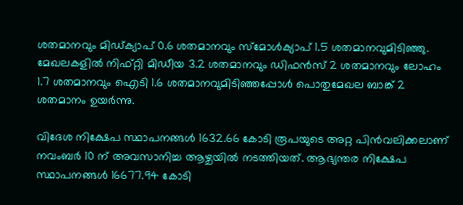ശതമാനവും മിഡ്ക്യാപ് 0.6 ശതമാനവും സ്മോള്‍ക്യാപ് 1.5 ശതമാനവുമിടിഞ്ഞു. മേഖലകളില്‍ നിഫ്റ്റി മിഡീയ 3.2 ശതമാനവും ഡിഫന്‍സ് 2 ശതമാനവും ലോഹം 1.7 ശതമാനവും ഐടി 1.6 ശതമാനവുമിടിഞ്ഞപ്പോള്‍ പൊതുമേഖല ബാങ്ക് 2 ശതമാനം ഉയര്‍ന്നു.

വിദേശ നിക്ഷേപ സ്ഥാപനങ്ങള്‍ 1632.66 കോടി രൂപയുടെ അറ്റ പിന്‍വലിക്കലാണ് നവംബര്‍ 10 ന് അവസാനിച്ച ആഴ്ചയില്‍ നടത്തിയത്. ആഭ്യന്തര നിക്ഷേപ സ്ഥാപനങ്ങള്‍ 16677.94 കോടി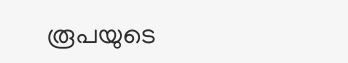രൂപയുടെ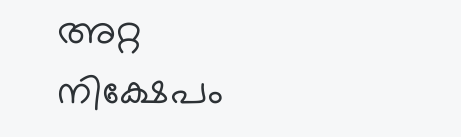അറ്റ നിക്ഷേപം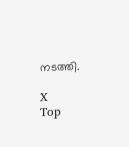നടത്തി.

X
Top